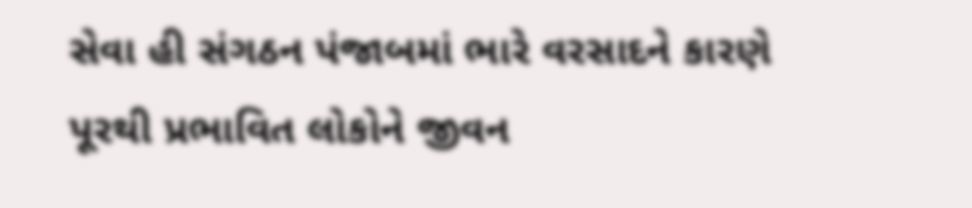સેવા હી સંગઠન પંજાબમાં ભારે વરસાદને કારણે પૂરથી પ્રભાવિત લોકોને જીવન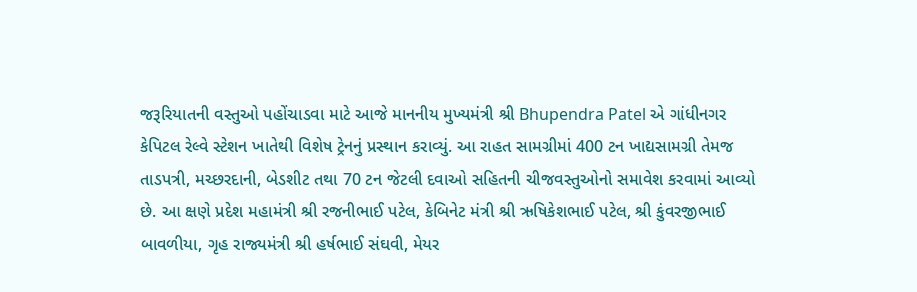જરૂરિયાતની વસ્તુઓ પહોંચાડવા માટે આજે માનનીય મુખ્યમંત્રી શ્રી Bhupendra Patel એ ગાંધીનગર કેપિટલ રેલ્વે સ્ટેશન ખાતેથી વિશેષ ટ્રેનનું પ્રસ્થાન કરાવ્યું. આ રાહત સામગ્રીમાં 400 ટન ખાદ્યસામગ્રી તેમજ તાડપત્રી, મચ્છરદાની, બેડશીટ તથા 70 ટન જેટલી દવાઓ સહિતની ચીજવસ્તુઓનો સમાવેશ કરવામાં આવ્યો છે. આ ક્ષણે પ્રદેશ મહામંત્રી શ્રી રજનીભાઈ પટેલ, કેબિનેટ મંત્રી શ્રી ઋષિકેશભાઈ પટેલ, શ્રી કુંવરજીભાઈ બાવળીયા, ગૃહ રાજ્યમંત્રી શ્રી હર્ષભાઈ સંઘવી, મેયર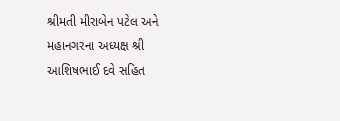શ્રીમતી મીરાબેન પટેલ અને મહાનગરના અધ્યક્ષ શ્રી આશિષભાઈ દવે સહિત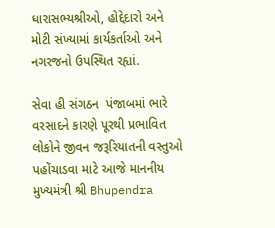ધારાસભ્યશ્રીઓ, હોદ્દેદારો અને મોટી સંખ્યામાં કાર્યકર્તાઓ અને નગરજનો ઉપસ્થિત રહ્યાં.

સેવા હી સંગઠન  પંજાબમાં ભારે વરસાદને કારણે પૂરથી પ્રભાવિત લોકોને જીવન જરૂરિયાતની વસ્તુઓ પહોંચાડવા માટે આજે માનનીય મુખ્યમંત્રી શ્રી Bhupendra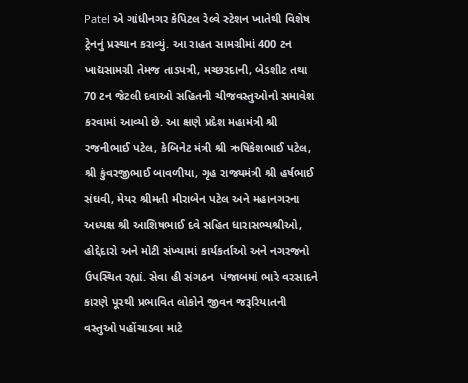Patel એ ગાંધીનગર કેપિટલ રેલ્વે સ્ટેશન ખાતેથી વિશેષ ટ્રેનનું પ્રસ્થાન કરાવ્યું. આ રાહત સામગ્રીમાં 400 ટન ખાદ્યસામગ્રી તેમજ તાડપત્રી, મચ્છરદાની, બેડશીટ તથા 70 ટન જેટલી દવાઓ સહિતની ચીજવસ્તુઓનો સમાવેશ કરવામાં આવ્યો છે. આ ક્ષણે પ્રદેશ મહામંત્રી શ્રી રજનીભાઈ પટેલ, કેબિનેટ મંત્રી શ્રી ઋષિકેશભાઈ પટેલ, શ્રી કુંવરજીભાઈ બાવળીયા, ગૃહ રાજ્યમંત્રી શ્રી હર્ષભાઈ સંઘવી, મેયર શ્રીમતી મીરાબેન પટેલ અને મહાનગરના અધ્યક્ષ શ્રી આશિષભાઈ દવે સહિત ધારાસભ્યશ્રીઓ, હોદ્દેદારો અને મોટી સંખ્યામાં કાર્યકર્તાઓ અને નગરજનો ઉપસ્થિત રહ્યાં. સેવા હી સંગઠન  પંજાબમાં ભારે વરસાદને કારણે પૂરથી પ્રભાવિત લોકોને જીવન જરૂરિયાતની વસ્તુઓ પહોંચાડવા માટે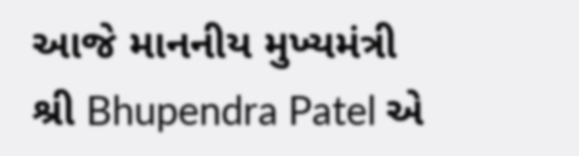આજે માનનીય મુખ્યમંત્રી શ્રી Bhupendra Patel એ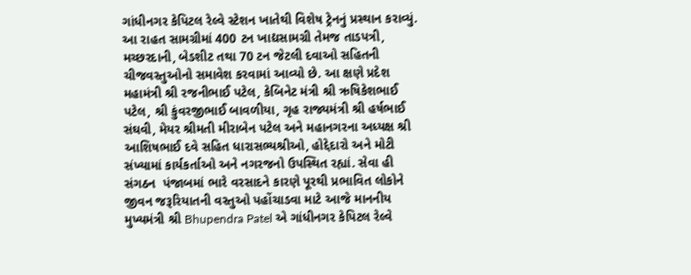ગાંધીનગર કેપિટલ રેલ્વે સ્ટેશન ખાતેથી વિશેષ ટ્રેનનું પ્રસ્થાન કરાવ્યું. આ રાહત સામગ્રીમાં 400 ટન ખાદ્યસામગ્રી તેમજ તાડપત્રી, મચ્છરદાની, બેડશીટ તથા 70 ટન જેટલી દવાઓ સહિતની ચીજવસ્તુઓનો સમાવેશ કરવામાં આવ્યો છે. આ ક્ષણે પ્રદેશ મહામંત્રી શ્રી રજનીભાઈ પટેલ, કેબિનેટ મંત્રી શ્રી ઋષિકેશભાઈ પટેલ, શ્રી કુંવરજીભાઈ બાવળીયા, ગૃહ રાજ્યમંત્રી શ્રી હર્ષભાઈ સંઘવી, મેયર શ્રીમતી મીરાબેન પટેલ અને મહાનગરના અધ્યક્ષ શ્રી આશિષભાઈ દવે સહિત ધારાસભ્યશ્રીઓ, હોદ્દેદારો અને મોટી સંખ્યામાં કાર્યકર્તાઓ અને નગરજનો ઉપસ્થિત રહ્યાં. સેવા હી સંગઠન  પંજાબમાં ભારે વરસાદને કારણે પૂરથી પ્રભાવિત લોકોને જીવન જરૂરિયાતની વસ્તુઓ પહોંચાડવા માટે આજે માનનીય મુખ્યમંત્રી શ્રી Bhupendra Patel એ ગાંધીનગર કેપિટલ રેલ્વે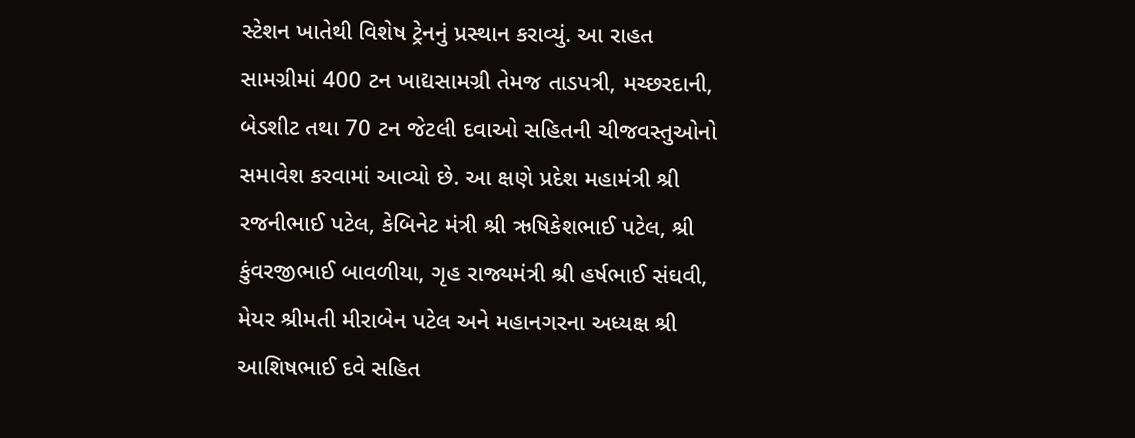સ્ટેશન ખાતેથી વિશેષ ટ્રેનનું પ્રસ્થાન કરાવ્યું. આ રાહત સામગ્રીમાં 400 ટન ખાદ્યસામગ્રી તેમજ તાડપત્રી, મચ્છરદાની, બેડશીટ તથા 70 ટન જેટલી દવાઓ સહિતની ચીજવસ્તુઓનો સમાવેશ કરવામાં આવ્યો છે. આ ક્ષણે પ્રદેશ મહામંત્રી શ્રી રજનીભાઈ પટેલ, કેબિનેટ મંત્રી શ્રી ઋષિકેશભાઈ પટેલ, શ્રી કુંવરજીભાઈ બાવળીયા, ગૃહ રાજ્યમંત્રી શ્રી હર્ષભાઈ સંઘવી, મેયર શ્રીમતી મીરાબેન પટેલ અને મહાનગરના અધ્યક્ષ શ્રી આશિષભાઈ દવે સહિત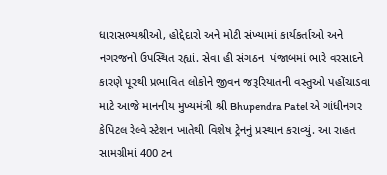ધારાસભ્યશ્રીઓ, હોદ્દેદારો અને મોટી સંખ્યામાં કાર્યકર્તાઓ અને નગરજનો ઉપસ્થિત રહ્યાં. સેવા હી સંગઠન  પંજાબમાં ભારે વરસાદને કારણે પૂરથી પ્રભાવિત લોકોને જીવન જરૂરિયાતની વસ્તુઓ પહોંચાડવા માટે આજે માનનીય મુખ્યમંત્રી શ્રી Bhupendra Patel એ ગાંધીનગર કેપિટલ રેલ્વે સ્ટેશન ખાતેથી વિશેષ ટ્રેનનું પ્રસ્થાન કરાવ્યું. આ રાહત સામગ્રીમાં 400 ટન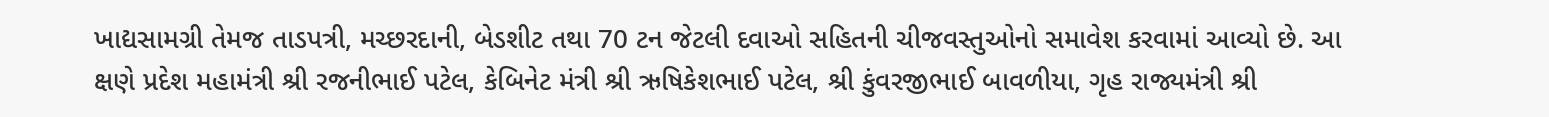ખાદ્યસામગ્રી તેમજ તાડપત્રી, મચ્છરદાની, બેડશીટ તથા 70 ટન જેટલી દવાઓ સહિતની ચીજવસ્તુઓનો સમાવેશ કરવામાં આવ્યો છે. આ ક્ષણે પ્રદેશ મહામંત્રી શ્રી રજનીભાઈ પટેલ, કેબિનેટ મંત્રી શ્રી ઋષિકેશભાઈ પટેલ, શ્રી કુંવરજીભાઈ બાવળીયા, ગૃહ રાજ્યમંત્રી શ્રી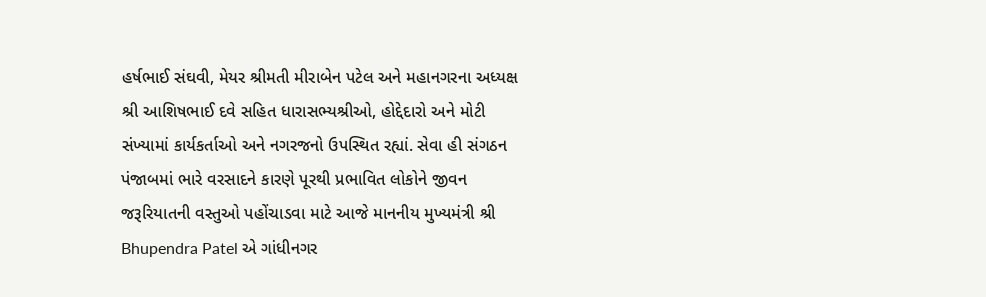હર્ષભાઈ સંઘવી, મેયર શ્રીમતી મીરાબેન પટેલ અને મહાનગરના અધ્યક્ષ શ્રી આશિષભાઈ દવે સહિત ધારાસભ્યશ્રીઓ, હોદ્દેદારો અને મોટી સંખ્યામાં કાર્યકર્તાઓ અને નગરજનો ઉપસ્થિત રહ્યાં. સેવા હી સંગઠન  પંજાબમાં ભારે વરસાદને કારણે પૂરથી પ્રભાવિત લોકોને જીવન જરૂરિયાતની વસ્તુઓ પહોંચાડવા માટે આજે માનનીય મુખ્યમંત્રી શ્રી Bhupendra Patel એ ગાંધીનગર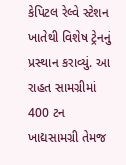કેપિટલ રેલ્વે સ્ટેશન ખાતેથી વિશેષ ટ્રેનનું પ્રસ્થાન કરાવ્યું. આ રાહત સામગ્રીમાં 400 ટન ખાદ્યસામગ્રી તેમજ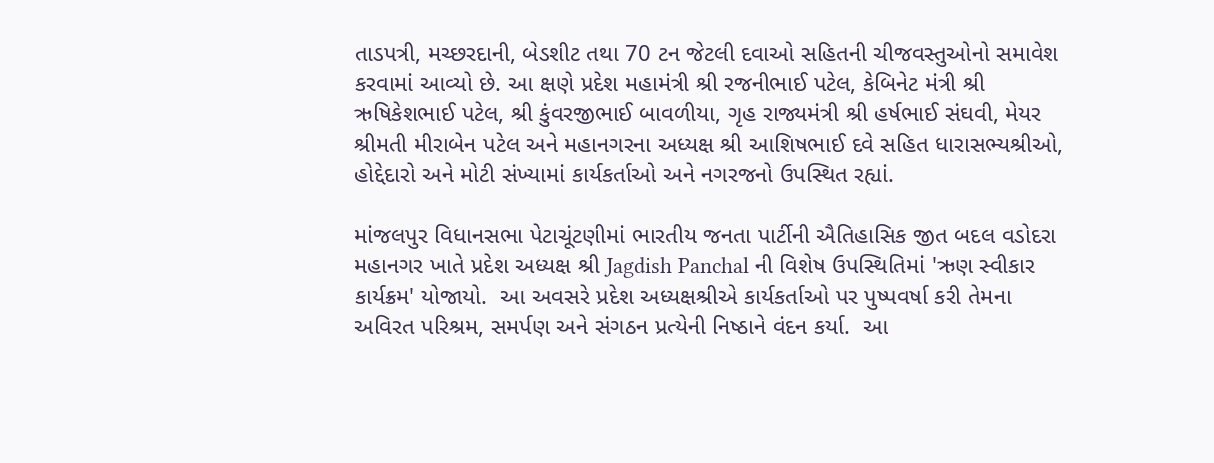તાડપત્રી, મચ્છરદાની, બેડશીટ તથા 70 ટન જેટલી દવાઓ સહિતની ચીજવસ્તુઓનો સમાવેશ કરવામાં આવ્યો છે. આ ક્ષણે પ્રદેશ મહામંત્રી શ્રી રજનીભાઈ પટેલ, કેબિનેટ મંત્રી શ્રી ઋષિકેશભાઈ પટેલ, શ્રી કુંવરજીભાઈ બાવળીયા, ગૃહ રાજ્યમંત્રી શ્રી હર્ષભાઈ સંઘવી, મેયર શ્રીમતી મીરાબેન પટેલ અને મહાનગરના અધ્યક્ષ શ્રી આશિષભાઈ દવે સહિત ધારાસભ્યશ્રીઓ, હોદ્દેદારો અને મોટી સંખ્યામાં કાર્યકર્તાઓ અને નગરજનો ઉપસ્થિત રહ્યાં.

માંજલપુર વિધાનસભા પેટાચૂંટણીમાં ભારતીય જનતા પાર્ટીની ઐતિહાસિક જીત બદલ વડોદરા મહાનગર ખાતે પ્રદેશ અધ્યક્ષ શ્રી Jagdish Panchal ની વિશેષ ઉપસ્થિતિમાં 'ઋણ સ્વીકાર કાર્યક્રમ' યોજાયો.  આ અવસરે પ્રદેશ અધ્યક્ષશ્રીએ કાર્યકર્તાઓ પર પુષ્પવર્ષા કરી તેમના અવિરત પરિશ્રમ, સમર્પણ અને સંગઠન પ્રત્યેની નિષ્ઠાને વંદન કર્યા.  આ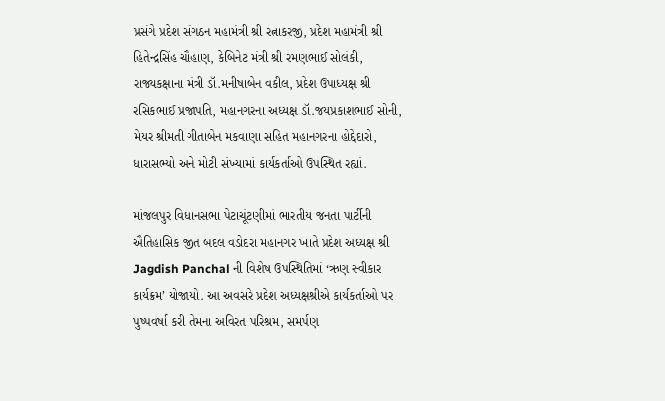પ્રસંગે પ્રદેશ સંગઠન મહામંત્રી શ્રી રત્નાકરજી, પ્રદેશ મહામંત્રી શ્રી હિતેન્દ્રસિંહ ચૌહાણ, કેબિનેટ મંત્રી શ્રી રમણભાઈ સોલંકી, રાજ્યકક્ષાના મંત્રી ડૉ.મનીષાબેન વકીલ, પ્રદેશ ઉપાધ્યક્ષ શ્રી રસિકભાઈ પ્રજાપતિ, મહાનગરના અધ્યક્ષ ડૉ.જયપ્રકાશભાઈ સોની, મેયર શ્રીમતી ગીતાબેન મકવાણા સહિત મહાનગરના હોદ્દેદારો, ધારાસભ્યો અને મોટી સંખ્યામાં કાર્યકર્તાઓ ઉપસ્થિત રહ્યાં.

માંજલપુર વિધાનસભા પેટાચૂંટણીમાં ભારતીય જનતા પાર્ટીની ઐતિહાસિક જીત બદલ વડોદરા મહાનગર ખાતે પ્રદેશ અધ્યક્ષ શ્રી Jagdish Panchal ની વિશેષ ઉપસ્થિતિમાં ‘ઋણ સ્વીકાર કાર્યક્રમ’ યોજાયો. આ અવસરે પ્રદેશ અધ્યક્ષશ્રીએ કાર્યકર્તાઓ પર પુષ્પવર્ષા કરી તેમના અવિરત પરિશ્રમ, સમર્પણ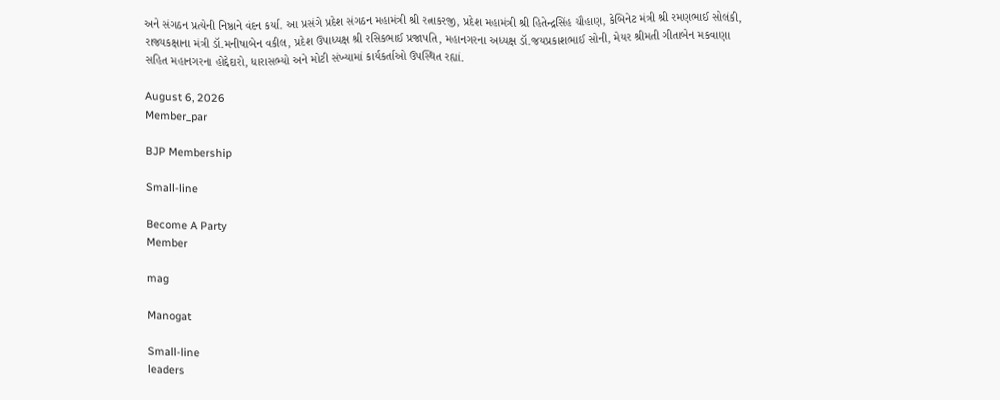અને સંગઠન પ્રત્યેની નિષ્ઠાને વંદન કર્યા. આ પ્રસંગે પ્રદેશ સંગઠન મહામંત્રી શ્રી રત્નાકરજી, પ્રદેશ મહામંત્રી શ્રી હિતેન્દ્રસિંહ ચૌહાણ, કેબિનેટ મંત્રી શ્રી રમણભાઈ સોલંકી, રાજ્યકક્ષાના મંત્રી ડૉ.મનીષાબેન વકીલ, પ્રદેશ ઉપાધ્યક્ષ શ્રી રસિકભાઈ પ્રજાપતિ, મહાનગરના અધ્યક્ષ ડૉ.જયપ્રકાશભાઈ સોની, મેયર શ્રીમતી ગીતાબેન મકવાણા સહિત મહાનગરના હોદ્દેદારો, ધારાસભ્યો અને મોટી સંખ્યામાં કાર્યકર્તાઓ ઉપસ્થિત રહ્યાં.

August 6, 2026
Member_par

BJP Membership

Small-line

Become A Party
Member

mag

Manogat

Small-line
leaders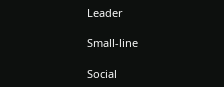Leader

Small-line

Social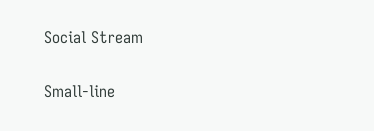Social Stream

Small-line